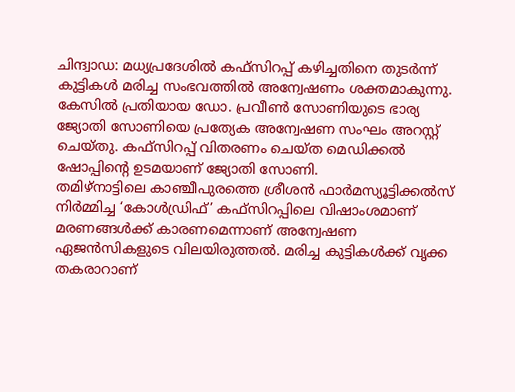ചിന്ദ്വാഡ: മധ്യപ്രദേശിൽ കഫ്സിറപ്പ് കഴിച്ചതിനെ തുടർന്ന് കുട്ടികൾ മരിച്ച സംഭവത്തിൽ അന്വേഷണം ശക്തമാകുന്നു. കേസിൽ പ്രതിയായ ഡോ. പ്രവീൺ സോണിയുടെ ഭാര്യ ജ്യോതി സോണിയെ പ്രത്യേക അന്വേഷണ സംഘം അറസ്റ്റ് ചെയ്തു. കഫ്സിറപ്പ് വിതരണം ചെയ്ത മെഡിക്കൽ ഷോപ്പിന്റെ ഉടമയാണ് ജ്യോതി സോണി.
തമിഴ്നാട്ടിലെ കാഞ്ചീപുരത്തെ ശ്രീശൻ ഫാർമസ്യൂട്ടിക്കൽസ് നിർമ്മിച്ച ‘കോൾഡ്രിഫ്’ കഫ്സിറപ്പിലെ വിഷാംശമാണ് മരണങ്ങൾക്ക് കാരണമെന്നാണ് അന്വേഷണ ഏജൻസികളുടെ വിലയിരുത്തൽ. മരിച്ച കുട്ടികൾക്ക് വൃക്ക തകരാറാണ്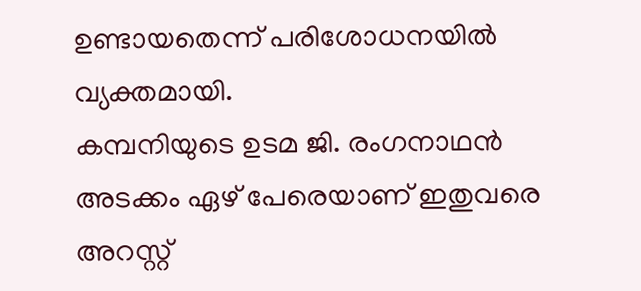ഉണ്ടായതെന്ന് പരിശോധനയിൽ വ്യക്തമായി.
കമ്പനിയുടെ ഉടമ ജി. രംഗനാഥൻ അടക്കം ഏഴ് പേരെയാണ് ഇതുവരെ അറസ്റ്റ്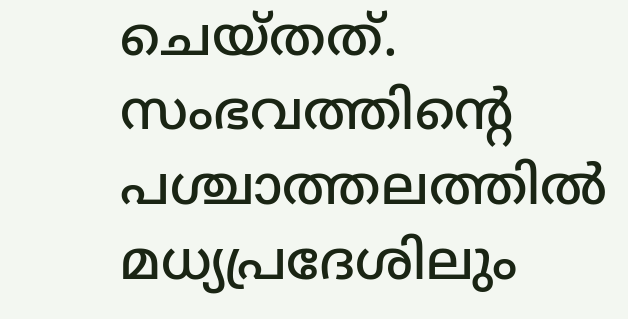ചെയ്തത്. സംഭവത്തിന്റെ പശ്ചാത്തലത്തിൽ മധ്യപ്രദേശിലും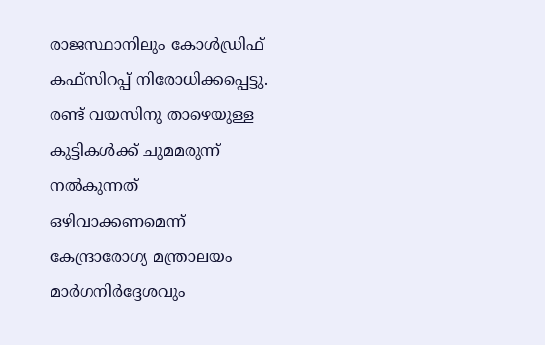രാജസ്ഥാനിലും കോൾഡ്രിഫ് കഫ്സിറപ്പ് നിരോധിക്കപ്പെട്ടു. രണ്ട് വയസിനു താഴെയുള്ള കുട്ടികൾക്ക് ചുമമരുന്ന് നൽകുന്നത് ഒഴിവാക്കണമെന്ന് കേന്ദ്രാരോഗ്യ മന്ത്രാലയം മാർഗനിർദ്ദേശവും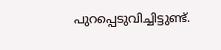പുറപ്പെടുവിച്ചിട്ടുണ്ട്.